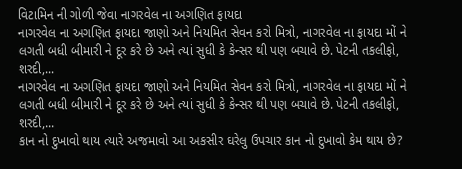વિટામિન ની ગોળી જેવા નાગરવેલ ના અગણિત ફાયદા
નાગરવેલ ના અગણિત ફાયદા જાણો અને નિયમિત સેવન કરો મિત્રો, નાગરવેલ ના ફાયદા મોં ને લગતી બધી બીમારી ને દૂર કરે છે અને ત્યાં સુધી કે કેન્સર થી પણ બચાવે છે. પેટની તકલીફો, શરદી,...
નાગરવેલ ના અગણિત ફાયદા જાણો અને નિયમિત સેવન કરો મિત્રો, નાગરવેલ ના ફાયદા મોં ને લગતી બધી બીમારી ને દૂર કરે છે અને ત્યાં સુધી કે કેન્સર થી પણ બચાવે છે. પેટની તકલીફો, શરદી,...
કાન નો દુખાવો થાય ત્યારે અજમાવો આ અકસીર ઘરેલુ ઉપચાર કાન નો દુખાવો કેમ થાય છે?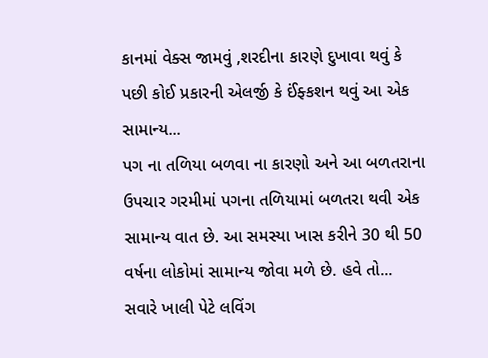કાનમાં વેક્સ જામવું ,શરદીના કારણે દુખાવા થવું કે પછી કોઈ પ્રકારની એલર્જી કે ઈંફ્કશન થવું આ એક સામાન્ય...
પગ ના તળિયા બળવા ના કારણો અને આ બળતરાના ઉપચાર ગરમીમાં પગના તળિયામાં બળતરા થવી એક સામાન્ય વાત છે. આ સમસ્યા ખાસ કરીને 30 થી 50 વર્ષના લોકોમાં સામાન્ય જોવા મળે છે. હવે તો...
સવારે ખાલી પેટે લવિંગ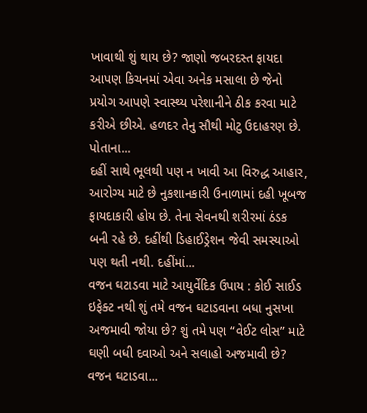ખાવાથી શું થાય છે? જાણો જબરદસ્ત ફાયદા આપણ કિચનમાં એવા અનેક મસાલા છે જેનો પ્રયોગ આપણે સ્વાસ્થ્ય પરેશાનીને ઠીક કરવા માટે કરીએ છીએ. હળદર તેનુ સૌથી મોટુ ઉદાહરણ છે. પોતાના...
દહીં સાથે ભૂલથી પણ ન ખાવી આ વિરુદ્ધ આહાર, આરોગ્ય માટે છે નુકશાનકારી ઉનાળામાં દહી ખૂબજ ફાયદાકારી હોય છે. તેના સેવનથી શરીરમાં ઠંડક બની રહે છે. દહીંથી ડિહાઈડ્રેશન જેવી સમસ્યાઓ પણ થતી નથી. દહીંમાં...
વજન ઘટાડવા માટે આયુર્વેદિક ઉપાય : કોઈ સાઈડ ઇફેક્ટ નથી શું તમે વજન ઘટાડવાના બધા નુસખા અજમાવી જોયા છે? શું તમે પણ “વેઈટ લોસ” માટે ઘણી બધી દવાઓ અને સલાહો અજમાવી છે? વજન ઘટાડવા...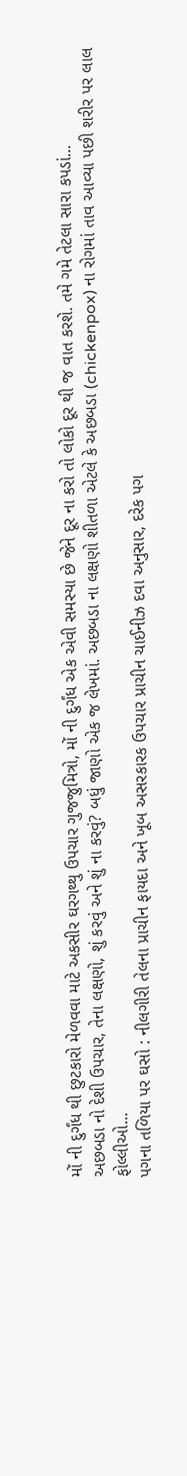મોં ની દુર્ગંધ થી છુટકારો મેળવવા માટે અકસીર ઘરગથ્થુ ઉપચાર ગુજજુમિત્રો, મોં ની દુર્ગંધ એક એવી સમસ્યા છે જેને દૂર ના કરો તો લોકો દૂર થી જ વાત કરશે. તમે ગમે તેટલા સારા કપડાં...
અછબડા નો દેશી ઉપચાર, તેના લક્ષણો, શું કરવું અને શું ના કરવું? બધું જાણો એક જ લેખમાં. અછબડા ના લક્ષણો શીતળા એટલે કે અછબડા (chickenpox) ના રોગમાં તાવ આવ્યા પછી શરીર પર લાલ ફોલ્લીઓ...
પગના તળિયા પર ઘસો : નીલગીરી તેલના પ્રાચીન ફાયદા અને ખૂબ અસરકારક ઉપચાર પ્રાચીન ચાઈનીઝ દવા અનુસાર, દરેક પગ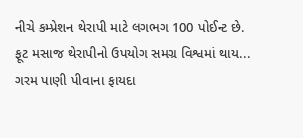નીચે કમ્પ્રેશન થેરાપી માટે લગભગ 100 પોઈન્ટ છે. ફૂટ મસાજ થેરાપીનો ઉપયોગ સમગ્ર વિશ્વમાં થાય...
ગરમ પાણી પીવાના ફાયદા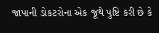જાપાની ડોકટરોના એક જૂથે પુષ્ટિ કરી છે કે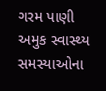ગરમ પાણી અમુક સ્વાસ્થ્ય સમસ્યાઓના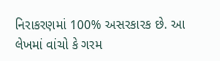નિરાકરણમાં 100% અસરકારક છે. આ લેખમાં વાંચો કે ગરમ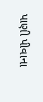પાણી પીવાના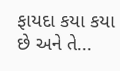ફાયદા કયા કયા છે અને તે...